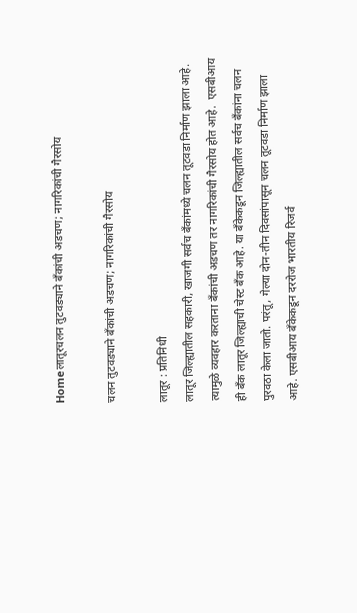Homeलातूरचलन तुटवड्याने बँकांची अडचण; नागरिकांची गैरसोय

चलन तुटवड्याने बँकांची अडचण; नागरिकांची गैरसोय

लातूर : प्रतिनिधी
लातूर जिल्ह्यातील सहकारी, खाजगी सर्वच बँकांमध्ये चलन तूटवडा निर्माण झाला आहे. त्यामुळे व्यवहार करताना बँकांची अडचण तर नागरिकांची गैरसोय होत आहे.  एसबीआय ही बँक लातूर जिल्ह्याची चेस्ट बँक आहे. या बँकेकडून जिल्ह्यातील सर्वच बँकांना चलन पुरवठा केला जातो. परंतू, गेल्या दोन-तीन दिवसांपासून चलन तूटवडा निर्माण झाला आहे. एसबीआय बँकेकडून दररोज भारतीय रिजर्व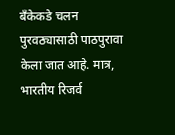बँकेकडे चलन पुरवठ्यासाठी पाठपुरावा केला जात आहे. मात्र, भारतीय रिजर्व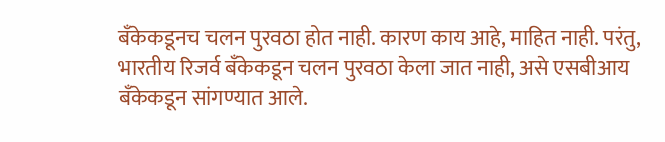बँकेकडूनच चलन पुरवठा होत नाही. कारण काय आहे, माहित नाही. परंतु, भारतीय रिजर्व बँकेकडून चलन पुरवठा केला जात नाही, असे एसबीआय बँकेकडून सांगण्यात आले.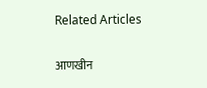Related Articles

आणखीन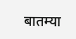बातम्या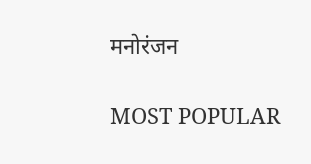मनोरंजन

MOST POPULAR